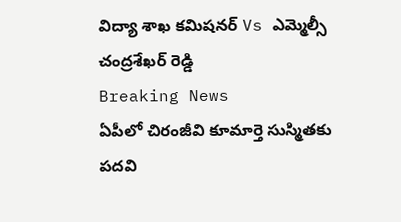విద్యా శాఖ కమిషనర్ Vs ఎమ్మెల్సీ చంద్రశేఖర్ రెడ్డి
Breaking News
ఏపీలో చిరంజీవి కూమార్తె సుస్మితకు పదవి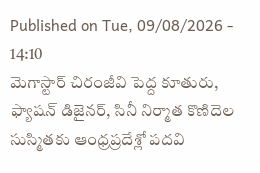Published on Tue, 09/08/2026 - 14:10
మెగాస్టార్ చిరంజీవి పెద్ద కూతురు, ఫ్యాషన్ డిజైనర్, సినీ నిర్మాత కొణిదెల సుస్మితకు ఆంధ్రప్రదేశ్లో పదవి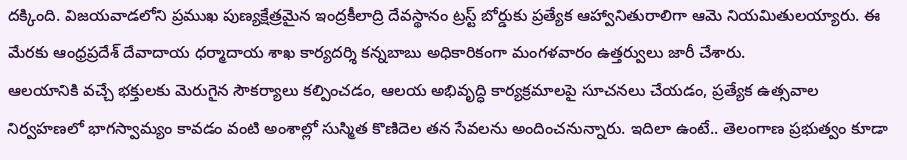దక్కింది. విజయవాడలోని ప్రముఖ పుణ్యక్షేత్రమైన ఇంద్రకీలాద్రి దేవస్థానం ట్రస్ట్ బోర్డుకు ప్రత్యేక ఆహ్వానితురాలిగా ఆమె నియమితులయ్యారు. ఈ మేరకు ఆంధ్రప్రదేశ్ దేవాదాయ ధర్మాదాయ శాఖ కార్యదర్శి కన్నబాబు అధికారికంగా మంగళవారం ఉత్తర్వులు జారీ చేశారు.
ఆలయానికి వచ్చే భక్తులకు మెరుగైన సౌకర్యాలు కల్పించడం, ఆలయ అభివృద్ధి కార్యక్రమాలపై సూచనలు చేయడం, ప్రత్యేక ఉత్సవాల నిర్వహణలో భాగస్వామ్యం కావడం వంటి అంశాల్లో సుస్మిత కొణిదెల తన సేవలను అందించనున్నారు. ఇదిలా ఉంటే.. తెలంగాణ ప్రభుత్వం కూడా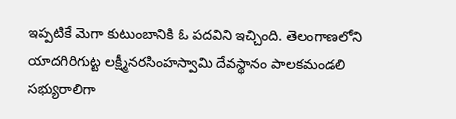ఇప్పటికే మెగా కుటుంబానికి ఓ పదవిని ఇచ్చింది. తెలంగాణలోని యాదగిరిగుట్ట లక్ష్మీనరసింహస్వామి దేవస్థానం పాలకమండలి సభ్యురాలిగా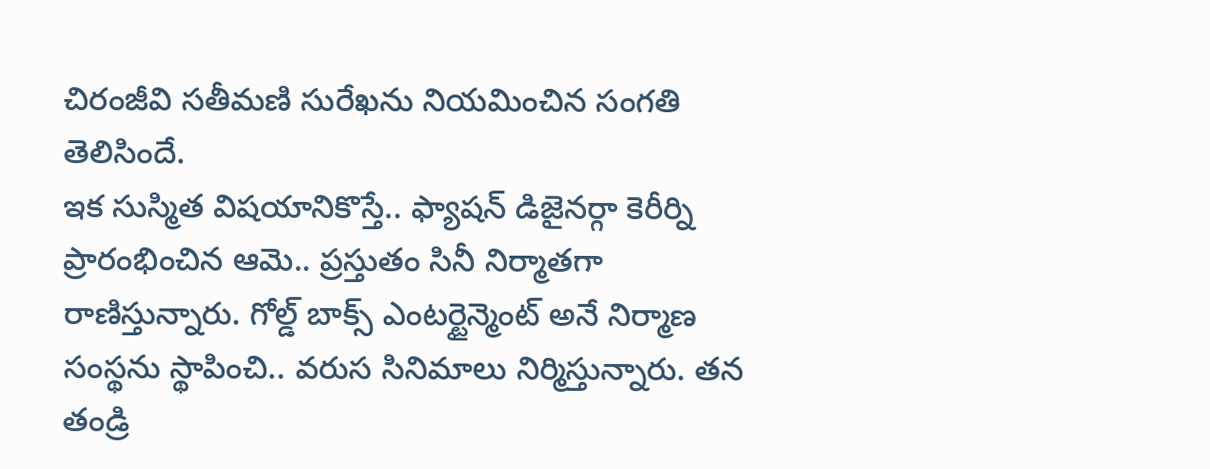చిరంజీవి సతీమణి సురేఖను నియమించిన సంగతి తెలిసిందే.
ఇక సుస్మిత విషయానికొస్తే.. ఫ్యాషన్ డిజైనర్గా కెరీర్ని ప్రారంభించిన ఆమె.. ప్రస్తుతం సినీ నిర్మాతగా రాణిస్తున్నారు. గోల్డ్ బాక్స్ ఎంటర్టైన్మెంట్ అనే నిర్మాణ సంస్థను స్థాపించి.. వరుస సినిమాలు నిర్మిస్తున్నారు. తన తండ్రి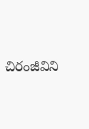చిరంజీవిని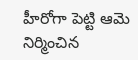హీరోగా పెట్టి ఆమె నిర్మించిన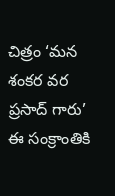చిత్రం ‘మన శంకర వర ప్రసాద్ గారు’ ఈ సంక్రాంతికి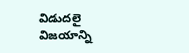విడుదలై విజయాన్ని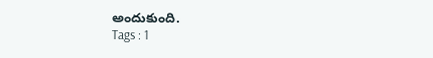అందుకుంది.
Tags : 1